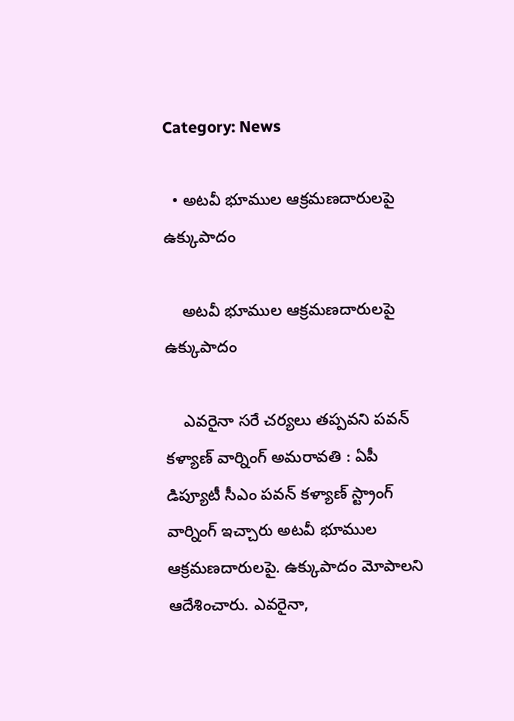Category: News

  • అట‌వీ భూముల ఆక్ర‌మ‌ణ‌దారుల‌పై ఉక్కుపాదం

    అట‌వీ భూముల ఆక్ర‌మ‌ణ‌దారుల‌పై ఉక్కుపాదం

    ఎవ‌రైనా స‌రే చ‌ర్య‌లు త‌ప్ప‌వ‌ని ప‌వ‌న్ క‌ళ్యాణ్ వార్నింగ్ అమ‌రావ‌తి : ఏపీ డిప్యూటీ సీఎం ప‌వ‌న్ క‌ళ్యాణ్ స్ట్రాంగ్ వార్నింగ్ ఇచ్చారు అట‌వీ భూముల ఆక్ర‌మ‌ణ‌దారుల‌పై. ఉక్కుపాదం మోపాల‌ని ఆదేశించారు. ఎవ‌రైనా,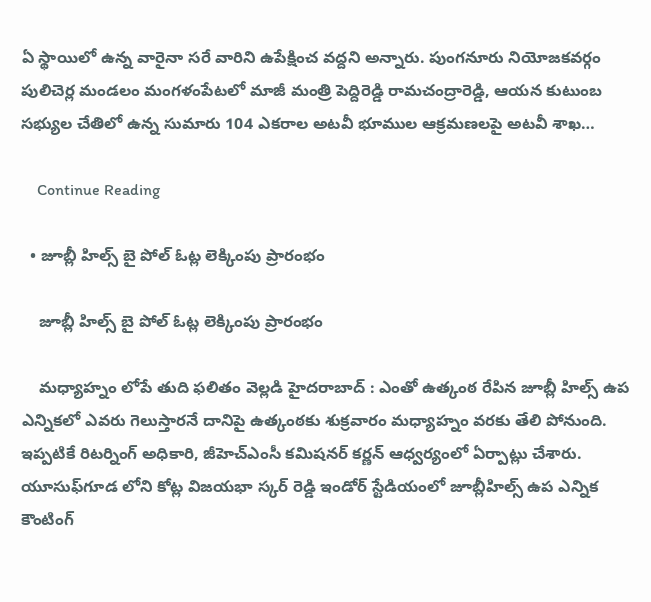ఏ స్థాయిలో ఉన్న వారైనా స‌రే వారిని ఉపేక్షించ వ‌ద్ద‌ని అన్నారు. పుంగనూరు నియోజకవర్గం పులిచెర్ల మండలం మంగళంపేటలో మాజీ మంత్రి పెద్దిరెడ్డి రామచంద్రారెడ్డి, ఆయన కుటుంబ సభ్యుల చేతిలో ఉన్న సుమారు 104 ఎకరాల అటవీ భూముల ఆక్ర‌మ‌ణ‌ల‌పై అటవీ శాఖ…

    Continue Reading

  • జూబ్లీ హిల్స్ బై పోల్ ఓట్ల లెక్కింపు ప్రారంభం

    జూబ్లీ హిల్స్ బై పోల్ ఓట్ల లెక్కింపు ప్రారంభం

    మ‌ధ్యాహ్నం లోపే తుది ఫ‌లితం వెల్ల‌డి హైద‌రాబాద్ : ఎంతో ఉత్కంఠ రేపిన జూబ్లీ హిల్స్ ఉప ఎన్నిక‌లో ఎవ‌రు గెలుస్తార‌నే దానిపై ఉత్కంఠ‌కు శుక్ర‌వారం మ‌ధ్యాహ్నం వ‌ర‌కు తేలి పోనుంది. ఇప్ప‌టికే రిటర్నింగ్ అధికారి, జీహెచ్ఎంసీ క‌మిష‌న‌ర్ క‌ర్ణ‌న్ ఆధ్వ‌ర్యంలో ఏర్పాట్లు చేశారు. యూసుఫ్‌గూడ లోని కోట్ల విజయభా స్కర్ రెడ్డి ఇండోర్ స్టేడియంలో జూబ్లీహిల్స్ ఉప ఎన్నిక కౌంటింగ్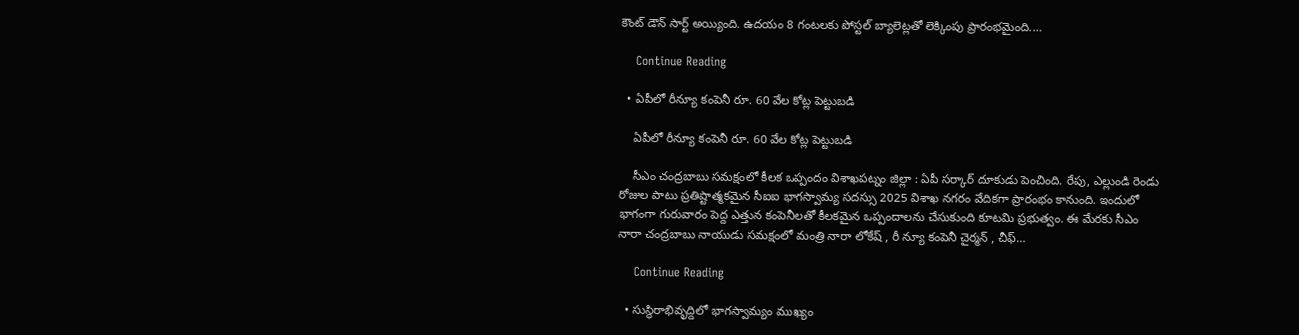కౌంట్ డౌన్ సార్ట్ అయ్యింది. ఉదయం 8 గంటలకు పోస్టల్ బ్యాలెట్లతో లెక్కింపు ప్రారంభ‌మైంది.…

    Continue Reading

  • ఏపీలో రీన్యూ కంపెనీ రూ. 60 వేల కోట్ల పెట్టుబ‌డి

    ఏపీలో రీన్యూ కంపెనీ రూ. 60 వేల కోట్ల పెట్టుబ‌డి

    సీఎం చంద్రబాబు సమ‌క్షంలో కీల‌క ఒప్పందం విశాఖ‌ప‌ట్నం జిల్లా : ఏపీ స‌ర్కార్ దూకుడు పెంచింది. రేపు, ఎల్లుండి రెండు రోజుల పాటు ప్ర‌తిష్టాత్మ‌క‌మైన సీఐఐ భాగ‌స్వామ్య స‌ద‌స్సు 2025 విశాఖ న‌గ‌రం వేదిక‌గా ప్రారంభం కానుంది. ఇందులో భాగంగా గురువారం పెద్ద ఎత్తున కంపెనీల‌తో కీల‌క‌మైన ఒప్పందాల‌ను చేసుకుంది కూట‌మి ప్ర‌భుత్వం. ఈ మేర‌కు సీఎం నారా చంద్ర‌బాబు నాయుడు స‌మ‌క్షంలో మంత్రి నారా లోకేష్ , రీ న్యూ కంపెనీ చైర్మ‌న్ , చీఫ్…

    Continue Reading

  • సుస్థిరాభివృద్దిలో భాగ‌స్వామ్యం ముఖ్యం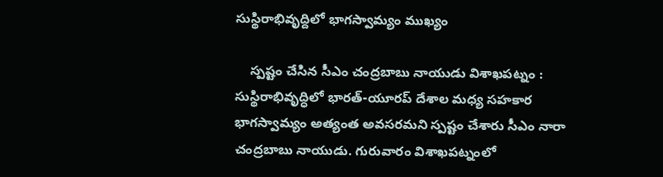సుస్థిరాభివృద్దిలో భాగ‌స్వామ్యం ముఖ్యం

    స్ప‌ష్టం చేసిన సీఎం చంద్ర‌బాబు నాయుడు విశాఖ‌పట్నం : సుస్థిరాభివృద్ధిలో భారత్-యూరప్ దేశాల మధ్య సహకార భాగస్వామ్యం అత్యంత అవ‌స‌ర‌మ‌ని స్ప‌ష్టం చేశారు సీఎం నారా చంద్ర‌బాబు నాయుడు. గురువారం విశాఖ‌ప‌ట్నంలో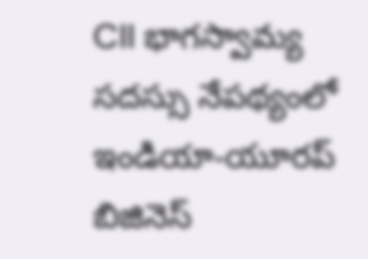CII భాగస్వామ్య సదస్సు నేపథ్యంలో ఇండియా-యూరప్ బిజినెస్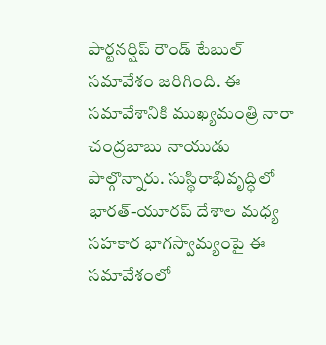పార్టనర్షిప్ రౌండ్ టేబుల్ సమావేశం జ‌రిగింది. ఈ స‌మావేశానికి ముఖ్యమంత్రి నారా చంద్రబాబు నాయుడు పాల్గొన్నారు. సుస్థిరాభివృద్ధిలో భారత్-యూరప్ దేశాల మధ్య సహకార భాగస్వామ్యంపై ఈ సమావేశంలో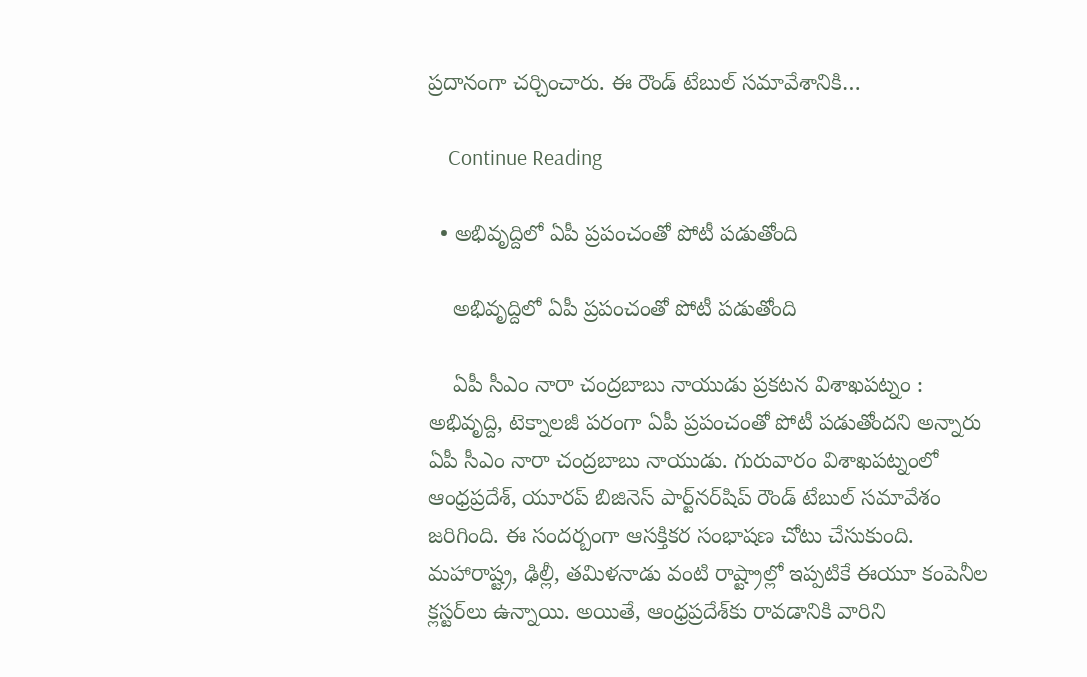ప్ర‌దానంగా చర్చించారు. ఈ రౌండ్ టేబుల్ సమావేశానికి…

    Continue Reading

  • అభివృద్దిలో ఏపీ ప్ర‌పంచంతో పోటీ ప‌డుతోంది

    అభివృద్దిలో ఏపీ ప్ర‌పంచంతో పోటీ ప‌డుతోంది

    ఏపీ సీఎం నారా చంద్ర‌బాబు నాయుడు ప్ర‌క‌ట‌న విశాఖ‌పట్నం : అభివృద్ది, టెక్నాల‌జీ ప‌రంగా ఏపీ ప్ర‌పంచంతో పోటీ ప‌డుతోంద‌ని అన్నారు ఏపీ సీఎం నారా చంద్ర‌బాబు నాయుడు. గురువారం విశాఖ‌ప‌ట్నంలో ఆంధ్రప్రదేశ్, యూరప్ బిజినెస్ పార్ట్‌నర్‌షిప్ రౌండ్ టేబుల్ స‌మావేశం జ‌రిగింది. ఈ సంద‌ర్బంగా ఆసక్తికర సంభాషణ చోటు చేసుకుంది. మహారాష్ట్ర, ఢిల్లీ, తమిళనాడు వంటి రాష్ట్రాల్లో ఇప్పటికే ఈయూ కంపెనీల క్లస్టర్‌లు ఉన్నాయి. అయితే, ఆంధ్రప్రదేశ్‌కు రావడానికి వారిని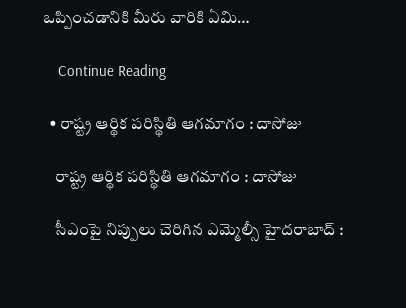ఒప్పించడానికి మీరు వారికి ఏమి…

    Continue Reading

  • రాష్ట్ర ఆర్థిక ప‌రిస్థితి ఆగ‌మాగం : దాసోజు

    రాష్ట్ర ఆర్థిక ప‌రిస్థితి ఆగ‌మాగం : దాసోజు

    సీఎంపై నిప్పులు చెరిగిన ఎమ్మెల్సీ హైద‌రాబాద్ :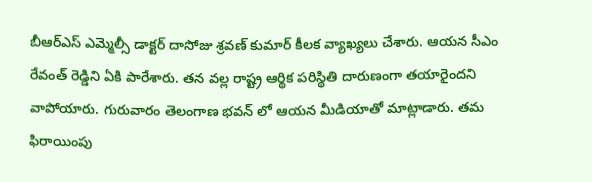బీఆర్ఎస్ ఎమ్మెల్సీ డాక్ట‌ర్ దాసోజు శ్ర‌వ‌ణ్ కుమార్ కీల‌క వ్యాఖ్య‌లు చేశారు. ఆయ‌న సీఎం రేవంత్ రెడ్డిని ఏకి పారేశారు. త‌న వ‌ల్ల రాష్ట్ర ఆర్థిక ప‌రిస్థితి దారుణంగా త‌యారైంద‌ని వాపోయారు. గురువారం తెలంగాణ భ‌వ‌న్ లో ఆయ‌న మీడియాతో మాట్లాడారు. తమ ఫిరాయింపు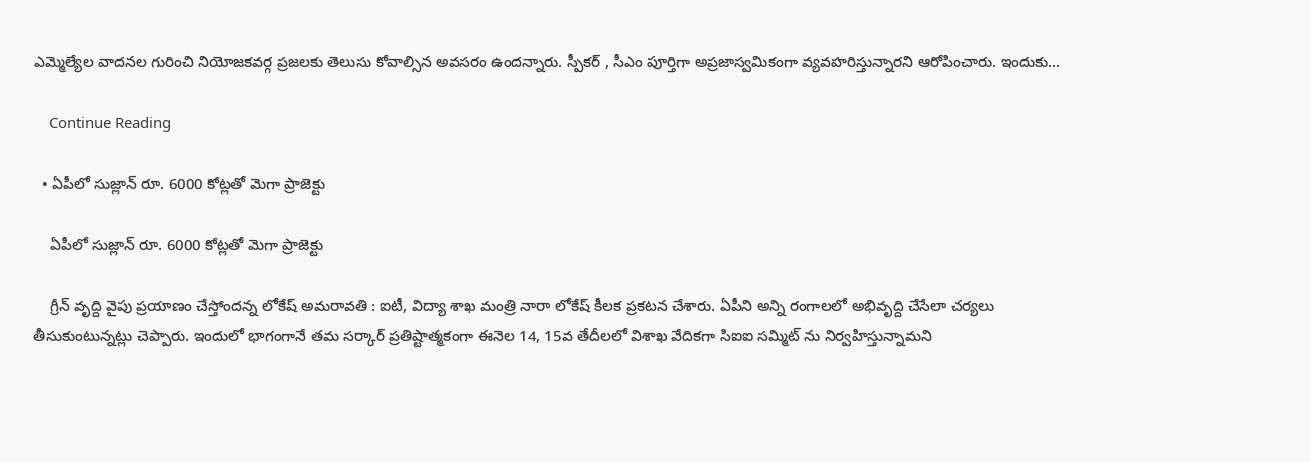ఎమ్మెల్యేల వాదనల గురించి నియోజకవర్గ ప్రజలకు తెలుసు కోవాల్సిన అవసరం ఉందన్నారు. స్పీక‌ర్ , సీఎం పూర్తిగా అప్ర‌జాస్వ‌మికంగా వ్య‌వ‌హ‌రిస్తున్నార‌ని ఆరోపించారు. ఇందుకు…

    Continue Reading

  • ఏపీలో సుజ్లాన్ రూ. 6000 కోట్ల‌తో మెగా ప్రాజెక్టు

    ఏపీలో సుజ్లాన్ రూ. 6000 కోట్ల‌తో మెగా ప్రాజెక్టు

    గ్రీన్ వృద్ది వైపు ప్ర‌యాణం చేస్తోంద‌న్న లోకేష్ అమ‌రావ‌తి : ఐటీ, విద్యా శాఖ మంత్రి నారా లోకేష్ కీల‌క ప్ర‌క‌ట‌న చేశారు. ఏపీని అన్ని రంగాల‌లో అభివృద్ది చేసేలా చ‌ర్య‌లు తీసుకుంటున్న‌ట్లు చెప్పారు. ఇందులో భాగంగానే త‌మ స‌ర్కార్ ప్ర‌తిష్టాత్మ‌కంగా ఈనెల 14, 15వ తేదీల‌లో విశాఖ వేదిక‌గా సిఐఐ స‌మ్మిట్ ను నిర్వ‌హిస్తున్నామ‌ని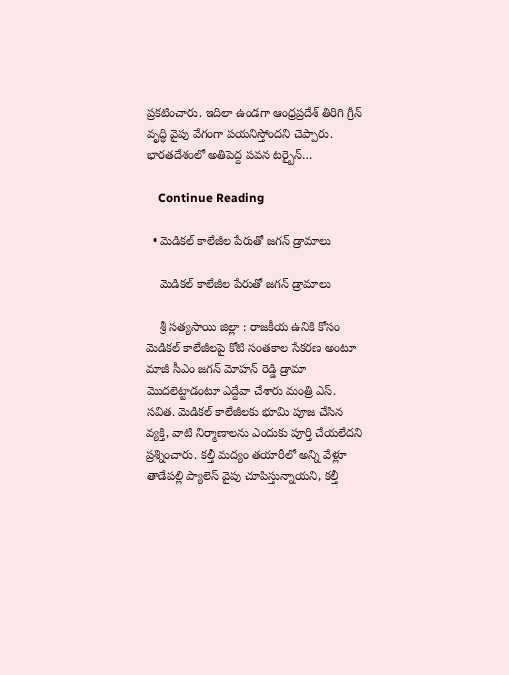ప్ర‌క‌టించారు. ఇదిలా ఉండ‌గా ఆంధ్రప్రదేశ్ తిరిగి గ్రీన్ వృద్ధి వైపు వేగంగా పయనిస్తోందని చెప్పారు. భారతదేశంలో అతిపెద్ద పవన టర్బైన్…

    Continue Reading

  • మెడిక‌ల్ కాలేజీల పేరుతో జ‌గ‌న్ డ్రామాలు

    మెడిక‌ల్ కాలేజీల పేరుతో జ‌గ‌న్ డ్రామాలు

    శ్రీ స‌త్య‌సాయి జిల్లా : రాజకీయ ఉనికి కోసం మెడికల్ కాలేజీలపై కోటి సంతకాల సేకరణ అంటూ మాజీ సీఎం జ‌గ‌న్ మోహ‌న్ రెడ్డి డ్రామా మొదలెట్టాడంటూ ఎద్దేవా చేశారు మంత్రి ఎస్. స‌విత‌. మెడికల్ కాలేజీలకు భూమి పూజ చేసిన వ్యక్తి, వాటి నిర్మాణాలను ఎందుకు పూర్తి చేయలేదని ప్రశ్నించారు. కల్తీ మద్యం తయారీలో అన్ని వేళ్లూ తాడేపల్లి ప్యాలెస్ వైపు చూపిస్తున్నాయని, కల్తీ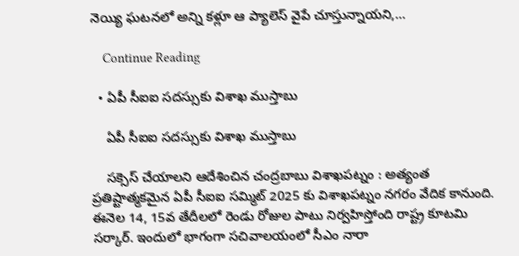నెయ్యి ఘటనలో అన్ని కళ్లూ ఆ ప్యాలెస్ వైపే చూస్తున్నాయని,…

    Continue Reading

  • ఏపీ సీఐఐ స‌ద‌స్సుకు విశాఖ ముస్తాబు

    ఏపీ సీఐఐ స‌ద‌స్సుకు విశాఖ ముస్తాబు

    స‌క్సెస్ చేయాల‌ని ఆదేశించిన చంద్ర‌బాబు విశాఖ‌ప‌ట్నం : అత్యంత ప్ర‌తిష్టాత్మ‌క‌మైన ఏపీ సీఐఐ స‌మ్మిట్ 2025 కు విశాఖ‌ప‌ట్నం న‌గ‌రం వేదిక కానుంది. ఈనెల 14, 15వ తేదీల‌లో రెండు రోజుల పాటు నిర్వ‌హిస్తోంది రాష్ట్ర కూట‌మి స‌ర్కార్. ఇందులో భాగంగా స‌చివాల‌యంలో సీఎం నారా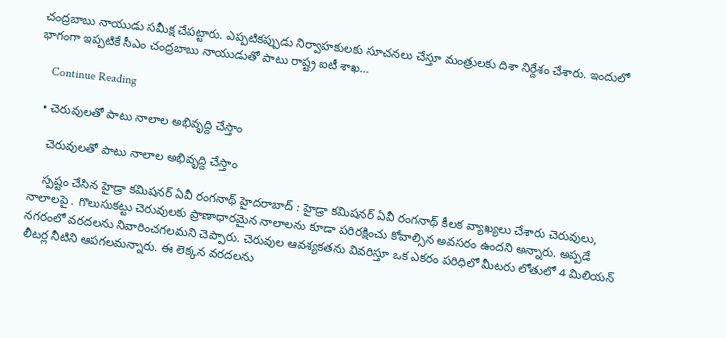చంద్ర‌బాబు నాయుడు స‌మీక్ష చేప‌ట్టారు. ఎప్ప‌టిక‌ప్పుడు నిర్వాహ‌కుల‌కు సూచ‌న‌లు చేస్తూ మంత్రుల‌కు దిశా నిర్దేశం చేశారు. ఇందులో భాగంగా ఇప్ప‌టికే సీఎం చంద్రబాబు నాయుడుతో పాటు రాష్ట్ర ఐటీ శాఖ…

    Continue Reading

  • చెరువుల‌తో పాటు నాలాల అభివృద్ది చేస్తాం

    చెరువుల‌తో పాటు నాలాల అభివృద్ది చేస్తాం

    స్ప‌ష్టం చేసిన హైడ్రా క‌మిష‌న‌ర్ ఏవీ రంగ‌నాథ్ హైద‌రాబాద్ : హైడ్రా క‌మిష‌న‌ర్ ఏవీ రంగ‌నాథ్ కీల‌క వ్యాఖ్య‌లు చేశారు చెరువులు, నాలాల‌పై . గొలుసుక‌ట్టు చెరువుల‌కు ప్రాణాధార‌మైన నాలాలను కూడా ప‌రిర‌క్షించు కోవాల్సిన అవ‌స‌రం ఉంద‌ని అన్నారు. అప్ప‌డే న‌గ‌రంలో వ‌ర‌ద‌ల‌ను నివారించ‌గ‌ల‌మ‌ని చెప్పారు. చెరువుల ఆవ‌శ్య‌క‌త‌ను వివ‌రిస్తూ ఒక ఎక‌రం ప‌రిధిలో మీట‌రు లోతులో 4 మిలియ‌న్ లీట‌ర్ల నీటిని ఆప‌గ‌ల‌మ‌న్నారు. ఈ లెక్క‌న వ‌ర‌ద‌ల‌ను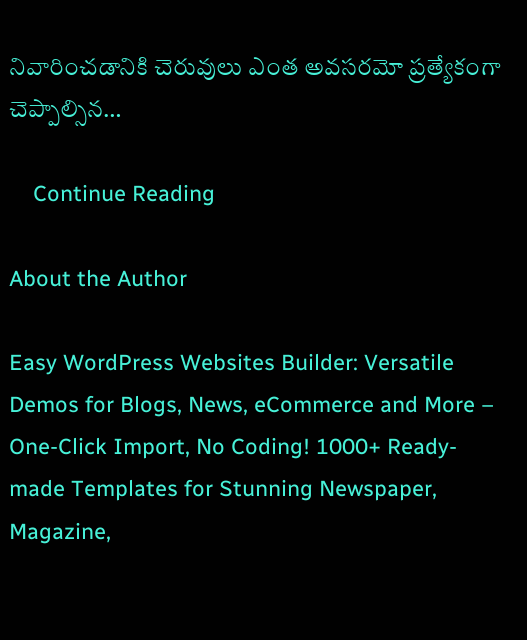నివారించ‌డానికి చెరువులు ఎంత అవ‌స‌ర‌మో ప్ర‌త్యేకంగా చెప్పాల్సిన…

    Continue Reading

About the Author

Easy WordPress Websites Builder: Versatile Demos for Blogs, News, eCommerce and More – One-Click Import, No Coding! 1000+ Ready-made Templates for Stunning Newspaper, Magazine,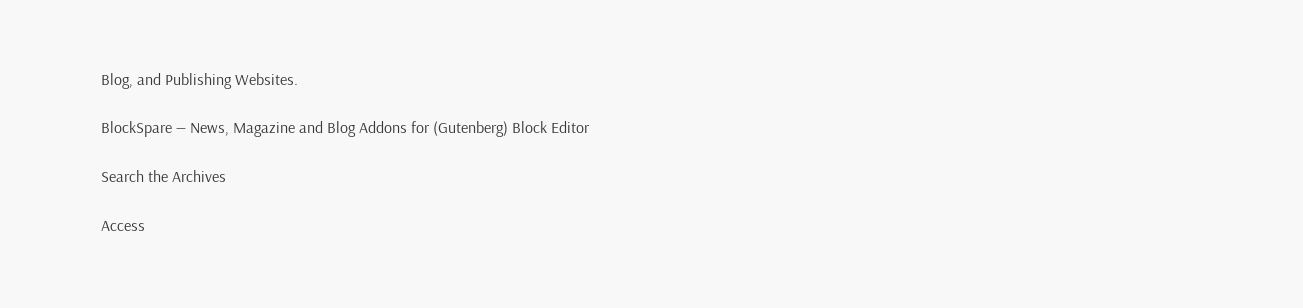Blog, and Publishing Websites.

BlockSpare — News, Magazine and Blog Addons for (Gutenberg) Block Editor

Search the Archives

Access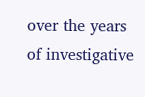over the years of investigative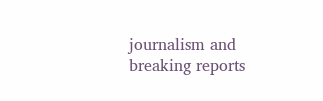journalism and breaking reports